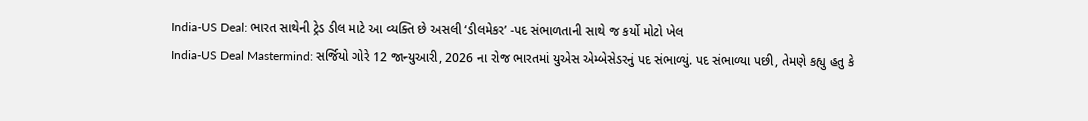India-US Deal: ભારત સાથેની ટ્રેડ ડીલ માટે આ વ્યક્તિ છે અસલી ‘ડીલમેકર’ -પદ સંભાળતાની સાથે જ કર્યો મોટો ખેલ
India-US Deal Mastermind: સર્જિયો ગોરે 12 જાન્યુઆરી, 2026 ના રોજ ભારતમાં યુએસ એમ્બેસેડરનું પદ સંભાળ્યું. પદ સંભાળ્યા પછી, તેમણે કહ્યુ હતુ કે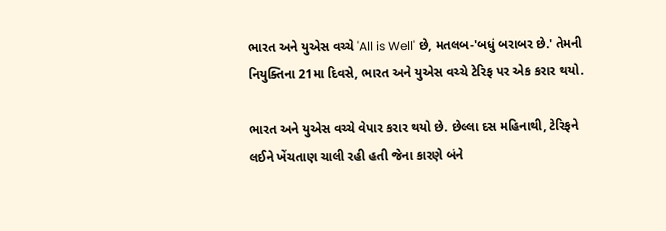ભારત અને યુએસ વચ્ચે 'All is Well' છે, મતલબ-'બધું બરાબર છે.' તેમની નિયુક્તિના 21મા દિવસે, ભારત અને યુએસ વચ્ચે ટેરિફ પર એક કરાર થયો.

ભારત અને યુએસ વચ્ચે વેપાર કરાર થયો છે. છેલ્લા દસ મહિનાથી, ટેરિફને લઈને ખેંચતાણ ચાલી રહી હતી જેના કારણે બંને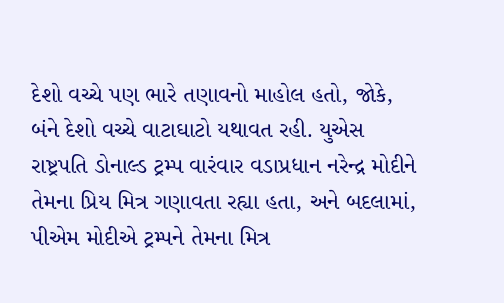દેશો વચ્ચે પણ ભારે તણાવનો માહોલ હતો, જોકે, બંને દેશો વચ્ચે વાટાઘાટો યથાવત રહી. યુએસ રાષ્ટ્રપતિ ડોનાલ્ડ ટ્રમ્પ વારંવાર વડાપ્રધાન નરેન્દ્ર મોદીને તેમના પ્રિય મિત્ર ગણાવતા રહ્યા હતા, અને બદલામાં, પીએમ મોદીએ ટ્રમ્પને તેમના મિત્ર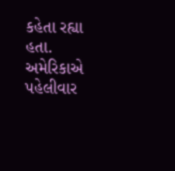કહેતા રહ્યા હતા.
અમેરિકાએ પહેલીવાર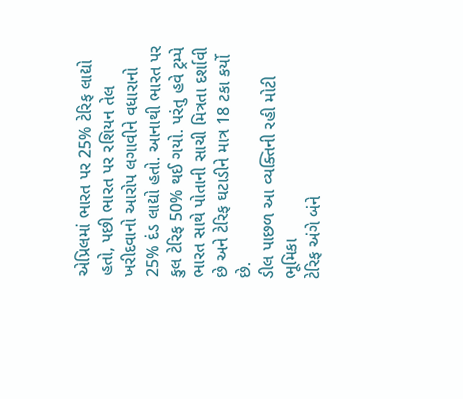એપ્રિલમાં ભારત પર 25% ટેરિફ લાદ્યો હતો, પછી ભારત પર રશિયન તેલ ખરીદવાનો આરોપ લગાવીને વધારાનો 25% દંડ લાદ્યો હતો. આનાથી ભારત પર કુલ ટેરિફ 50% થઈ ગયો. પરંતુ હવે ટ્રમ્પે ભારત સાથે પોતાની સાચી મિત્રતા દર્શાવી છે અને ટેરિફ ઘટાડીને માત્ર 18 ટકા કર્યો છે.
ડીલ પાછળ આ વ્યક્તિની રહી મોટી ભૂમિકા
ટેરિફ અંગે બંને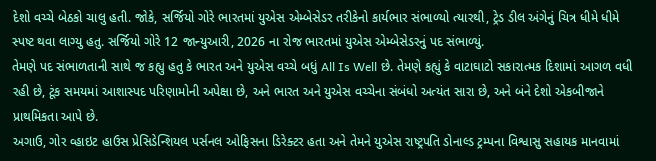દેશો વચ્ચે બેઠકો ચાલુ હતી. જોકે, સર્જિયો ગોરે ભારતમાં યુએસ એમ્બેસેડર તરીકેનો કાર્યભાર સંભાળ્યો ત્યારથી, ટ્રેડ ડીલ અંગેનું ચિત્ર ધીમે ધીમે સ્પષ્ટ થવા લાગ્યુ હતુ. સર્જિયો ગોરે 12 જાન્યુઆરી, 2026 ના રોજ ભારતમાં યુએસ એમ્બેસેડરનું પદ સંભાળ્યું.
તેમણે પદ સંભાળતાની સાથે જ કહ્યુ હતુ કે ભારત અને યુએસ વચ્ચે બધું All Is Well છે. તેમણે કહ્યું કે વાટાઘાટો સકારાત્મક દિશામાં આગળ વધી રહી છે, ટૂંક સમયમાં આશાસ્પદ પરિણામોની અપેક્ષા છે, અને ભારત અને યુએસ વચ્ચેના સંબંધો અત્યંત સારા છે, અને બંને દેશો એકબીજાને પ્રાથમિકતા આપે છે.
અગાઉ, ગોર વ્હાઇટ હાઉસ પ્રેસિડેન્શિયલ પર્સનલ ઓફિસના ડિરેક્ટર હતા અને તેમને યુએસ રાષ્ટ્રપતિ ડોનાલ્ડ ટ્રમ્પના વિશ્વાસુ સહાયક માનવામાં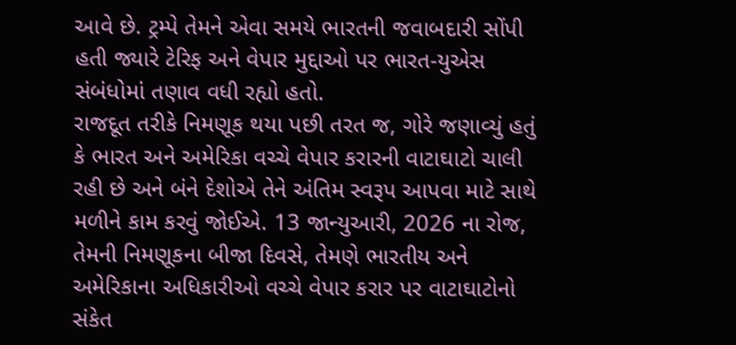આવે છે. ટ્રમ્પે તેમને એવા સમયે ભારતની જવાબદારી સોંપી હતી જ્યારે ટેરિફ અને વેપાર મુદ્દાઓ પર ભારત-યુએસ સંબંધોમાં તણાવ વધી રહ્યો હતો.
રાજદૂત તરીકે નિમણૂક થયા પછી તરત જ, ગોરે જણાવ્યું હતું કે ભારત અને અમેરિકા વચ્ચે વેપાર કરારની વાટાઘાટો ચાલી રહી છે અને બંને દેશોએ તેને અંતિમ સ્વરૂપ આપવા માટે સાથે મળીને કામ કરવું જોઈએ. 13 જાન્યુઆરી, 2026 ના રોજ, તેમની નિમણૂકના બીજા દિવસે, તેમણે ભારતીય અને અમેરિકાના અધિકારીઓ વચ્ચે વેપાર કરાર પર વાટાઘાટોનો સંકેત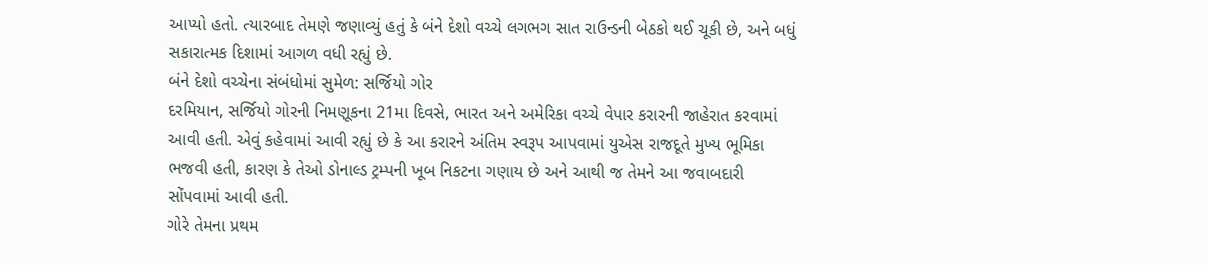આપ્યો હતો. ત્યારબાદ તેમણે જણાવ્યું હતું કે બંને દેશો વચ્ચે લગભગ સાત રાઉન્ડની બેઠકો થઈ ચૂકી છે, અને બધું સકારાત્મક દિશામાં આગળ વધી રહ્યું છે.
બંને દેશો વચ્ચેના સંબંધોમાં સુમેળ: સર્જિયો ગોર
દરમિયાન, સર્જિયો ગોરની નિમણૂકના 21મા દિવસે, ભારત અને અમેરિકા વચ્ચે વેપાર કરારની જાહેરાત કરવામાં આવી હતી. એવું કહેવામાં આવી રહ્યું છે કે આ કરારને અંતિમ સ્વરૂપ આપવામાં યુએસ રાજદૂતે મુખ્ય ભૂમિકા ભજવી હતી, કારણ કે તેઓ ડોનાલ્ડ ટ્રમ્પની ખૂબ નિકટના ગણાય છે અને આથી જ તેમને આ જવાબદારી સોંપવામાં આવી હતી.
ગોરે તેમના પ્રથમ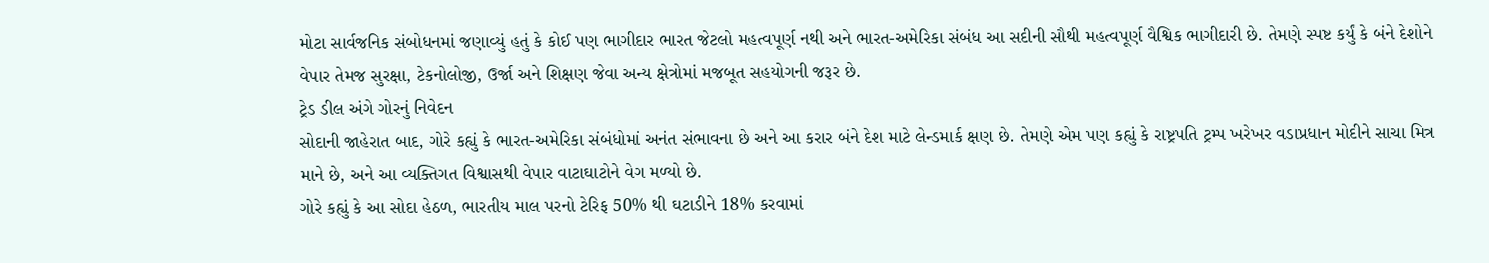મોટા સાર્વજનિક સંબોધનમાં જણાવ્યું હતું કે કોઈ પણ ભાગીદાર ભારત જેટલો મહત્વપૂર્ણ નથી અને ભારત-અમેરિકા સંબંધ આ સદીની સૌથી મહત્વપૂર્ણ વૈશ્વિક ભાગીદારી છે. તેમણે સ્પષ્ટ કર્યું કે બંને દેશોને વેપાર તેમજ સુરક્ષા, ટેકનોલોજી, ઉર્જા અને શિક્ષણ જેવા અન્ય ક્ષેત્રોમાં મજબૂત સહયોગની જરૂર છે.
ટ્રેડ ડીલ અંગે ગોરનું નિવેદન
સોદાની જાહેરાત બાદ, ગોરે કહ્યું કે ભારત-અમેરિકા સંબંધોમાં અનંત સંભાવના છે અને આ કરાર બંને દેશ માટે લેન્ડમાર્ક ક્ષણ છે. તેમણે એમ પણ કહ્યું કે રાષ્ટ્રપતિ ટ્રમ્પ ખરેખર વડાપ્રધાન મોદીને સાચા મિત્ર માને છે, અને આ વ્યક્તિગત વિશ્વાસથી વેપાર વાટાઘાટોને વેગ મળ્યો છે.
ગોરે કહ્યું કે આ સોદા હેઠળ, ભારતીય માલ પરનો ટેરિફ 50% થી ઘટાડીને 18% કરવામાં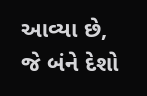આવ્યા છે, જે બંને દેશો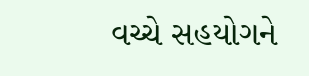વચ્ચે સહયોગને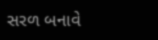સરળ બનાવે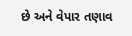છે અને વેપાર તણાવ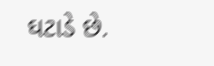ઘટાડે છે.